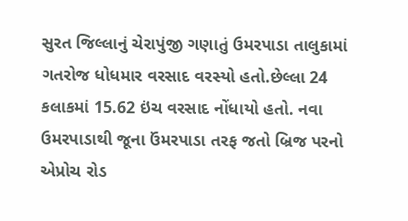સુરત જિલ્લાનું ચેરાપુંજી ગણાતું ઉમરપાડા તાલુકામાં ગતરોજ ધોધમાર વરસાદ વરસ્યો હતો.છેલ્લા 24 કલાકમાં 15.62 ઇંચ વરસાદ નોંધાયો હતો. નવા ઉમરપાડાથી જૂના ઉંમરપાડા તરફ જતો બ્રિજ પરનો એપ્રોચ રોડ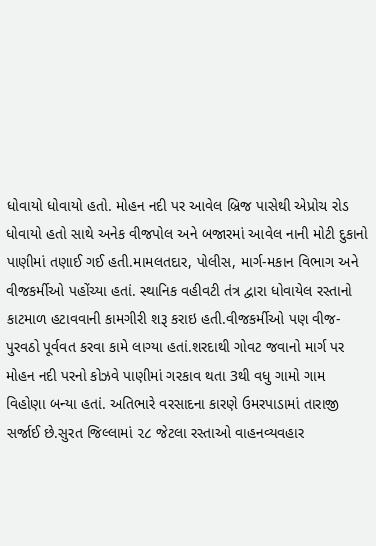ધોવાયો ધોવાયો હતો. મોહન નદી પર આવેલ બ્રિજ પાસેથી એપ્રોચ રોડ ધોવાયો હતો સાથે અનેક વીજપોલ અને બજારમાં આવેલ નાની મોટી દુકાનો પાણીમાં તણાઈ ગઈ હતી.મામલતદાર, પોલીસ, માર્ગ-મકાન વિભાગ અને વીજકર્મીઓ પહોંચ્યા હતાં. સ્થાનિક વહીવટી તંત્ર દ્વારા ધોવાયેલ રસ્તાનો કાટમાળ હટાવવાની કામગીરી શરૂ કરાઇ હતી.વીજકર્મીઓ પણ વીજ-પુરવઠો પૂર્વવત કરવા કામે લાગ્યા હતાં.શરદાથી ગોવટ જવાનો માર્ગ પર મોહન નદી પરનો કોઝવે પાણીમાં ગરકાવ થતા 3થી વધુ ગામો ગામ વિહોણા બન્યા હતાં. અતિભારે વરસાદના કારણે ઉમરપાડામાં તારાજી સર્જાઈ છે.સુરત જિલ્લામાં ૨૮ જેટલા રસ્તાઓ વાહનવ્યવહાર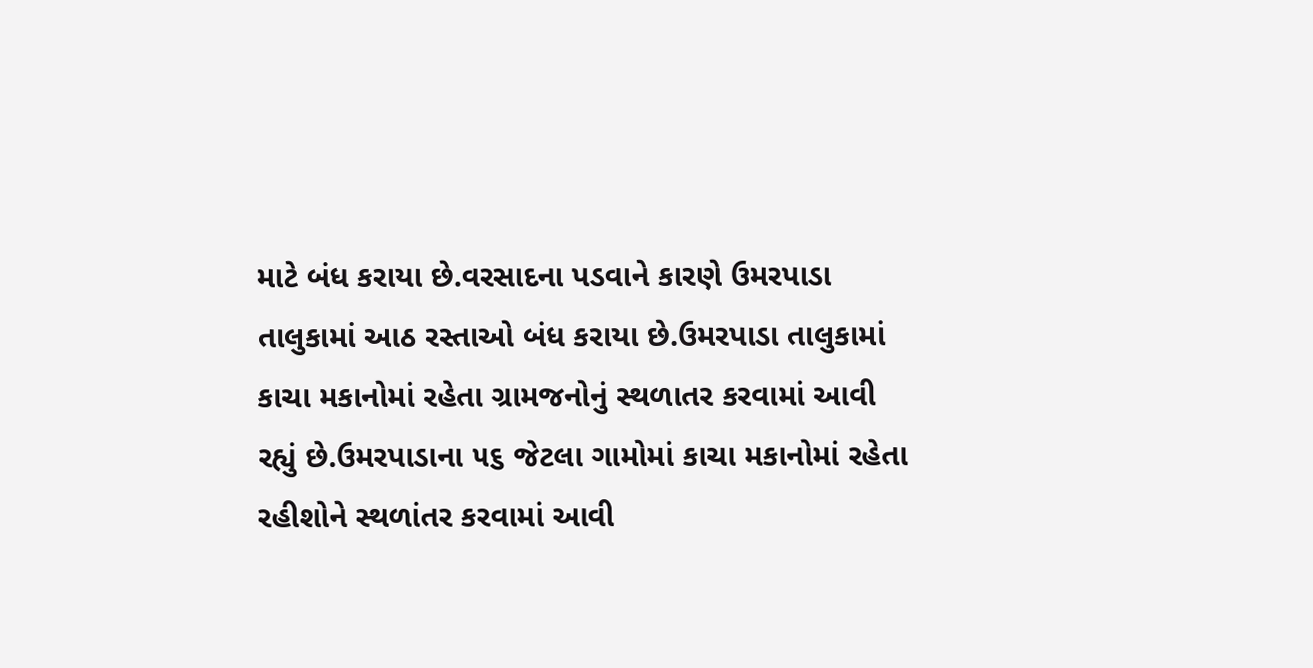માટે બંધ કરાયા છે.વરસાદના પડવાને કારણે ઉમરપાડા તાલુકામાં આઠ રસ્તાઓ બંધ કરાયા છે.ઉમરપાડા તાલુકામાં કાચા મકાનોમાં રહેતા ગ્રામજનોનું સ્થળાતર કરવામાં આવી રહ્યું છે.ઉમરપાડાના ૫૬ જેટલા ગામોમાં કાચા મકાનોમાં રહેતા રહીશોને સ્થળાંતર કરવામાં આવી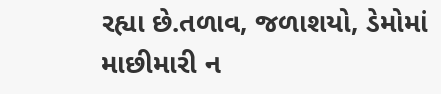રહ્યા છે.તળાવ, જળાશયો, ડેમોમાં માછીમારી ન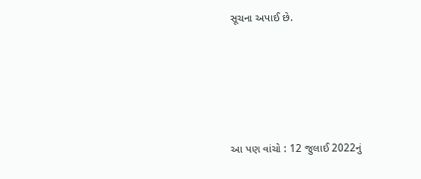સૂચના અપાઈ છે.





આ પણ વાંચો : 12 જુલાઈ 2022નું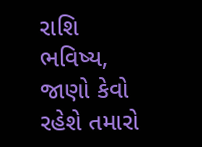રાશિ ભવિષ્ય, જાણો કેવો રહેશે તમારો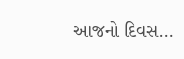આજનો દિવસ…